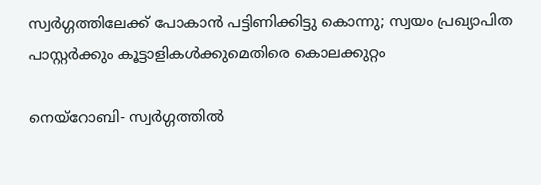സ്വര്‍ഗ്ഗത്തിലേക്ക് പോകാന്‍ പട്ടിണിക്കിട്ടു കൊന്നു; സ്വയം പ്രഖ്യാപിത പാസ്റ്റര്‍ക്കും കൂട്ടാളികള്‍ക്കുമെതിരെ കൊലക്കുറ്റം

നെയ്‌റോബി- സ്വര്‍ഗ്ഗത്തില്‍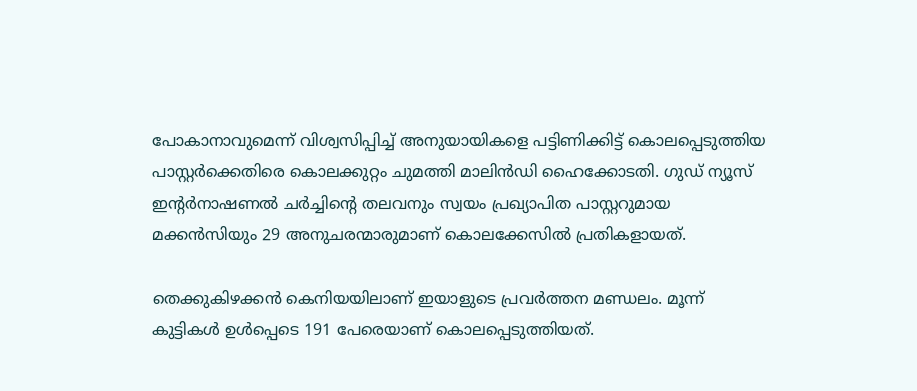പോകാനാവുമെന്ന് വിശ്വസിപ്പിച്ച് അനുയായികളെ പട്ടിണിക്കിട്ട് കൊലപ്പെടുത്തിയ പാസ്റ്റര്‍ക്കെതിരെ കൊലക്കുറ്റം ചുമത്തി മാലിന്‍ഡി ഹൈക്കോടതി. ഗുഡ് ന്യൂസ് ഇന്റര്‍നാഷണല്‍ ചര്‍ച്ചിന്റെ തലവനും സ്വയം പ്രഖ്യാപിത പാസ്റ്ററുമായ മക്കന്‍സിയും 29 അനുചരന്മാരുമാണ് കൊലക്കേസില്‍ പ്രതികളായത്.

തെക്കുകിഴക്കന്‍ കെനിയയിലാണ് ഇയാളുടെ പ്രവര്‍ത്തന മണ്ഡലം. മൂന്ന് കുട്ടികള്‍ ഉള്‍പ്പെടെ 191 പേരെയാണ് കൊലപ്പെടുത്തിയത്.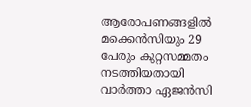ആരോപണങ്ങളില്‍   മക്കെന്‍സിയും 29 പേരും കുറ്റസമ്മതം നടത്തിയതായി വാര്‍ത്താ ഏജന്‍സി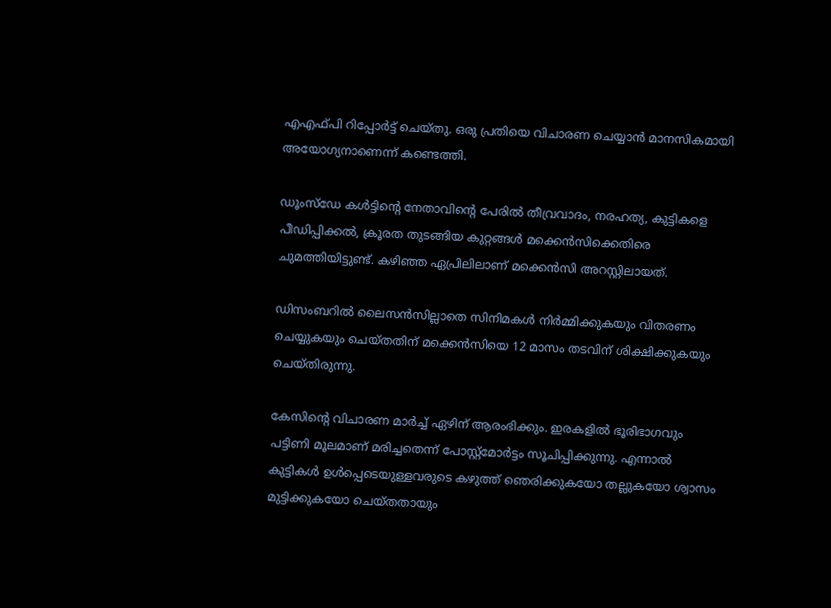എഎഫ്പി റിപ്പോര്‍ട്ട് ചെയ്തു. ഒരു പ്രതിയെ വിചാരണ ചെയ്യാന്‍ മാനസികമായി അയോഗ്യനാണെന്ന് കണ്ടെത്തി.

ഡൂംസ്‌ഡേ കള്‍ട്ടിന്റെ നേതാവിന്റെ പേരില്‍ തീവ്രവാദം, നരഹത്യ, കുട്ടികളെ പീഡിപ്പിക്കല്‍, ക്രൂരത തുടങ്ങിയ കുറ്റങ്ങള്‍ മക്കെന്‍സിക്കെതിരെ ചുമത്തിയിട്ടുണ്ട്. കഴിഞ്ഞ ഏപ്രിലിലാണ് മക്കെന്‍സി അറസ്റ്റിലായത്.

ഡിസംബറില്‍ ലൈസന്‍സില്ലാതെ സിനിമകള്‍ നിര്‍മ്മിക്കുകയും വിതരണം ചെയ്യുകയും ചെയ്തതിന് മക്കെന്‍സിയെ 12 മാസം തടവിന് ശിക്ഷിക്കുകയും ചെയ്തിരുന്നു.

കേസിന്റെ വിചാരണ മാര്‍ച്ച് ഏഴിന് ആരംഭിക്കും. ഇരകളില്‍ ഭൂരിഭാഗവും പട്ടിണി മൂലമാണ് മരിച്ചതെന്ന് പോസ്റ്റ്മോര്‍ട്ടം സൂചിപ്പിക്കുന്നു. എന്നാല്‍ കുട്ടികള്‍ ഉള്‍പ്പെടെയുള്ളവരുടെ കഴുത്ത് ഞെരിക്കുകയോ തല്ലുകയോ ശ്വാസം മുട്ടിക്കുകയോ ചെയ്തതായും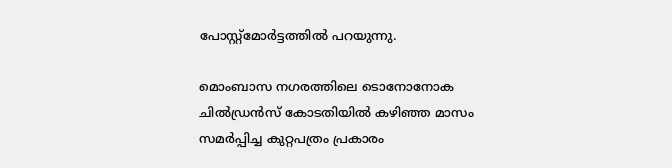പോസ്റ്റ്‌മോര്‍ട്ടത്തില്‍ പറയുന്നു.

മൊംബാസ നഗരത്തിലെ ടൊനോനോക ചില്‍ഡ്രന്‍സ് കോടതിയില്‍ കഴിഞ്ഞ മാസം സമര്‍പ്പിച്ച കുറ്റപത്രം പ്രകാരം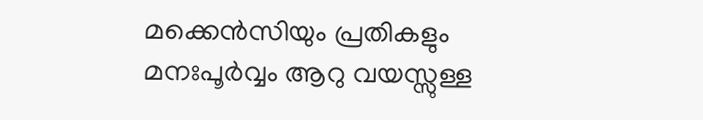മക്കെന്‍സിയും പ്രതികളും മനഃപൂര്‍വ്വം ആറു വയസ്സുള്ള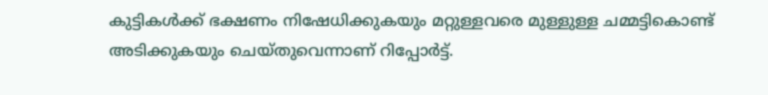കുട്ടികള്‍ക്ക് ഭക്ഷണം നിഷേധിക്കുകയും മറ്റുള്ളവരെ മുള്ളുള്ള ചമ്മട്ടികൊണ്ട് അടിക്കുകയും ചെയ്തുവെന്നാണ് റിപ്പോര്‍ട്ട്.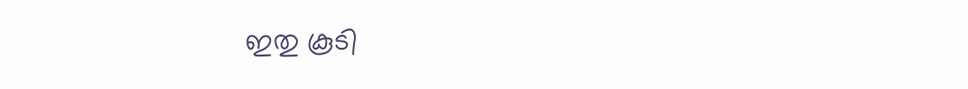ഇതു കൂടി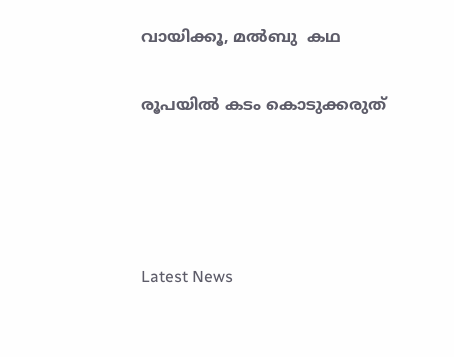വായിക്കൂ, മൽബു  കഥ

രൂപയില്‍ കടം കൊടുക്കരുത്




Latest News